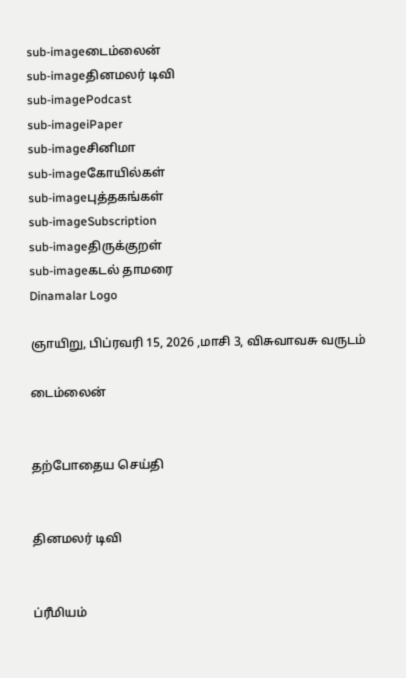sub-imageடைம்லைன்
sub-imageதினமலர் டிவி
sub-imagePodcast
sub-imageiPaper
sub-imageசினிமா
sub-imageகோயில்கள்
sub-imageபுத்தகங்கள்
sub-imageSubscription
sub-imageதிருக்குறள்
sub-imageகடல் தாமரை
Dinamalar Logo

ஞாயிறு, பிப்ரவரி 15, 2026 ,மாசி 3, விசுவாவசு வருடம்

டைம்லைன்


தற்போதைய செய்தி


தினமலர் டிவி


ப்ரீமியம்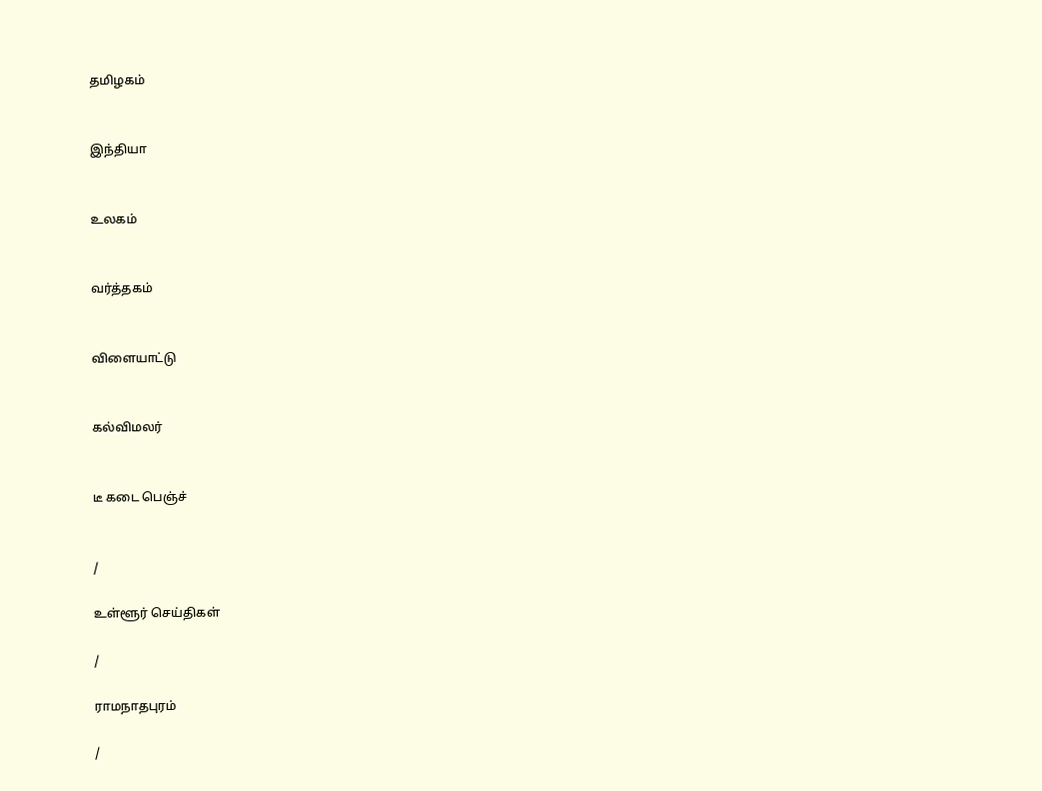தமிழகம்


இந்தியா


உலகம்


வர்த்தகம்


விளையாட்டு


கல்விமலர்


டீ கடை பெஞ்ச்


/

உள்ளூர் செய்திகள்

/

ராமநாதபுரம்

/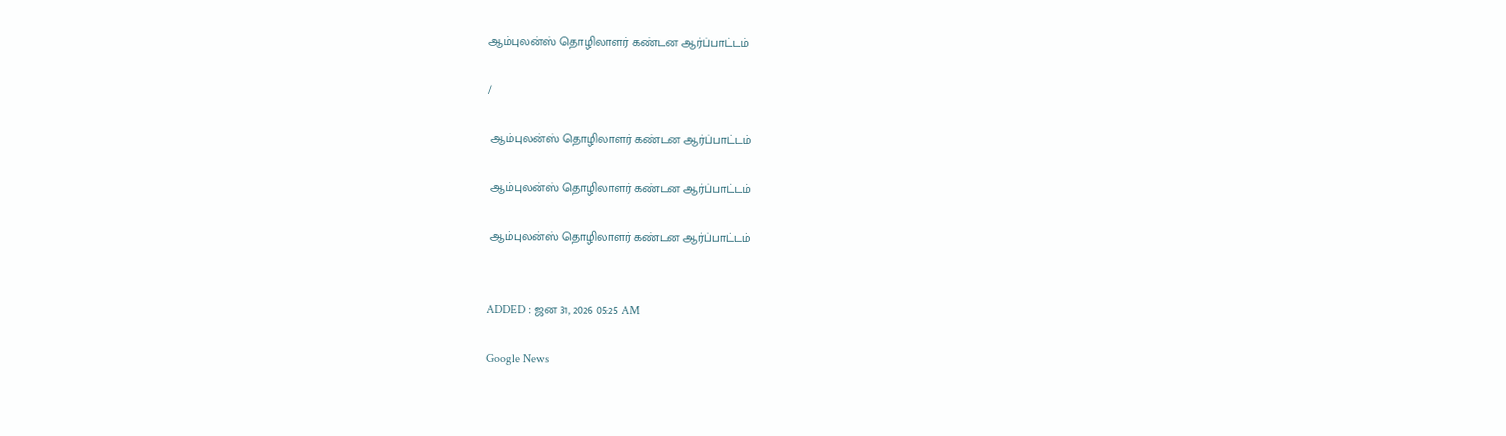ஆம்புலன்ஸ் தொழிலாளர் கண்டன ஆர்ப்பாட்டம்

/

 ஆம்புலன்ஸ் தொழிலாளர் கண்டன ஆர்ப்பாட்டம்

 ஆம்புலன்ஸ் தொழிலாளர் கண்டன ஆர்ப்பாட்டம்

 ஆம்புலன்ஸ் தொழிலாளர் கண்டன ஆர்ப்பாட்டம்


ADDED : ஜன 31, 2026 05:25 AM

Google News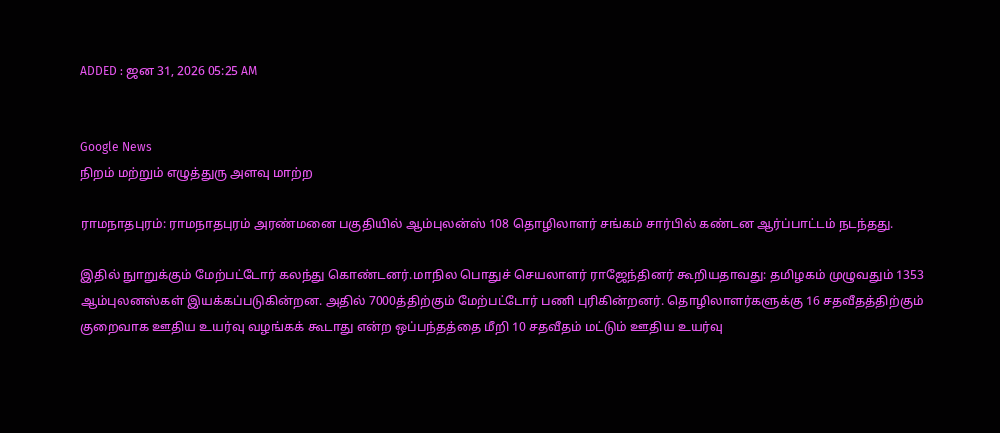ADDED : ஜன 31, 2026 05:25 AM


Google News
நிறம் மற்றும் எழுத்துரு அளவு மாற்ற

ராமநாதபுரம்: ராமநாதபுரம் அரண்மனை பகுதியில் ஆம்புலன்ஸ் 108 தொழிலாளர் சங்கம் சார்பில் கண்டன ஆர்ப்பாட்டம் நடந்தது.

இதில் நுாறுக்கும் மேற்பட்டோர் கலந்து கொண்டனர்.மாநில பொதுச் செயலாளர் ராஜேந்தினர் கூறியதாவது: தமிழகம் முழுவதும் 1353 ஆம்புலனஸ்கள் இயக்கப்படுகின்றன. அதில் 7000த்திற்கும் மேற்பட்டோர் பணி புரிகின்றனர். தொழிலாளர்களுக்கு 16 சதவீதத்திற்கும் குறைவாக ஊதிய உயர்வு வழங்கக் கூடாது என்ற ஒப்பந்தத்தை மீறி 10 சதவீதம் மட்டும் ஊதிய உயர்வு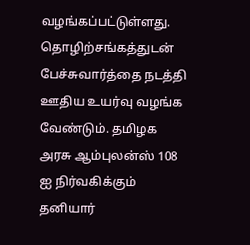வழங்கப்பட்டுள்ளது. தொழிற்சங்கத்துடன் பேச்சுவார்த்தை நடத்தி ஊதிய உயர்வு வழங்க வேண்டும். தமிழக அரசு ஆம்புலன்ஸ் 108 ஐ நிர்வகிக்கும் தனியார்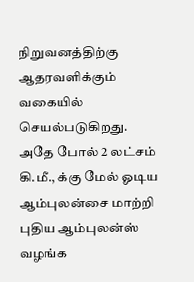நிறுவனத்திற்கு ஆதரவளிக்கும் வகையில் செயல்படுகிறது. அதே போல் 2 லட்சம் கி.மீ., க்கு மேல் ஓடிய ஆம்புலன்சை மாற்றி புதிய ஆம்புலன்ஸ் வழங்க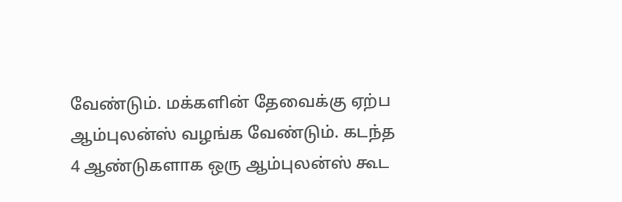வேண்டும். மக்களின் தேவைக்கு ஏற்ப ஆம்புலன்ஸ் வழங்க வேண்டும். கடந்த 4 ஆண்டுகளாக ஒரு ஆம்புலன்ஸ் கூட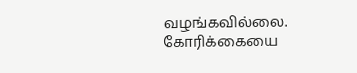வழங்கவில்லை. கோரிக்கையை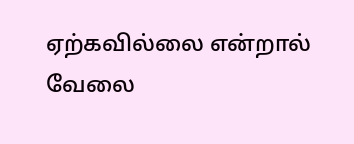ஏற்கவில்லை என்றால் வேலை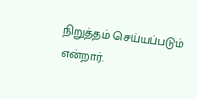நிறுத்தம் செய்யப்படும் என்றார்.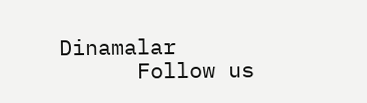Dinamalar
      Follow us